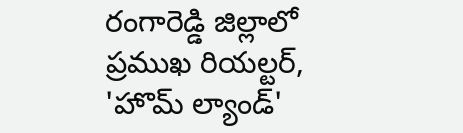రంగారెడ్డి జిల్లాలో ప్రముఖ రియల్టర్, 'హొమ్ ల్యాండ్'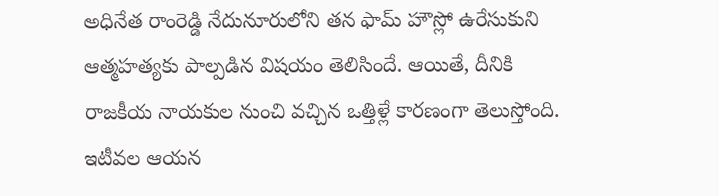అధినేత రాంరెడ్డి నేదునూరులోని తన ఫామ్ హౌస్లో ఉరేసుకుని ఆత్మహత్యకు పాల్పడిన విషయం తెలిసిందే. ఆయితే, దీనికి రాజకీయ నాయకుల నుంచి వచ్చిన ఒత్తిళ్లే కారణంగా తెలుస్తోంది. ఇటీవల ఆయన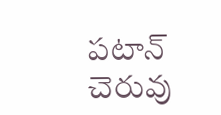పటాన్ చెరువు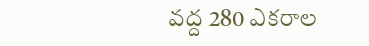వద్ద 280 ఎకరాల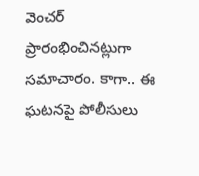వెంచర్ ప్రారంభించినట్లుగా సమాచారం. కాగా.. ఈ ఘటనపై పోలీసులు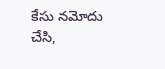కేసు నమోదు చేసి,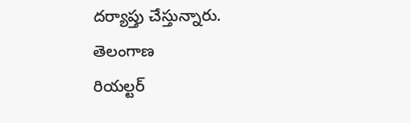దర్యాప్తు చేస్తున్నారు.
తెలంగాణ
రియల్టర్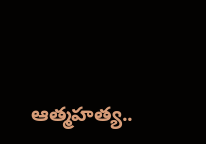ఆత్మహత్య..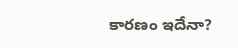కారణం ఇదేనా?